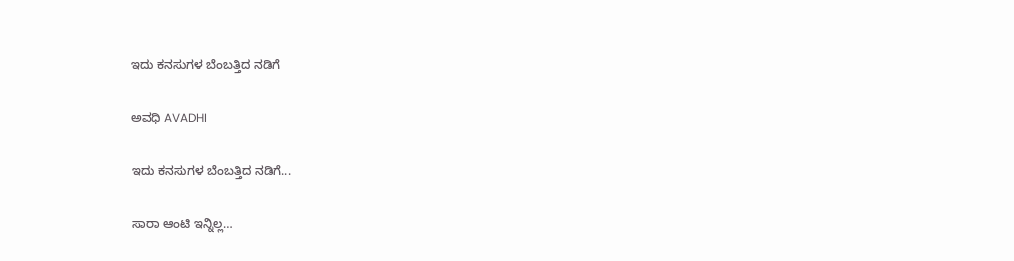ಇದು ಕನಸುಗಳ ಬೆಂಬತ್ತಿದ ನಡಿಗೆ‍

ಅವಧಿ AVADHI

ಇದು ಕನಸುಗಳ ಬೆಂಬತ್ತಿದ ನಡಿಗೆ...

ಸಾರಾ ಆಂಟಿ ಇನ್ನಿಲ್ಲ…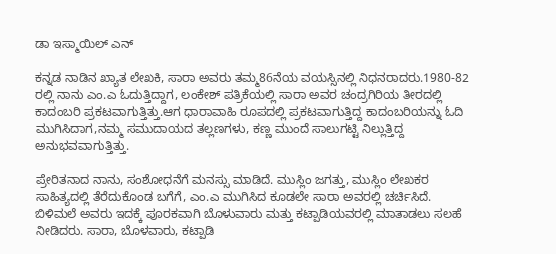ಡಾ ಇಸ್ಮಾಯಿಲ್ ಎನ್

ಕನ್ನಡ ನಾಡಿನ ಖ್ಯಾತ ಲೇಖಕಿ, ಸಾರಾ ಅವರು ತಮ್ಮ86ನೆಯ ವಯಸ್ಸಿನಲ್ಲಿ ನಿಧನರಾದರು.1980-82 ರಲ್ಲಿ ನಾನು ಎಂ.ಎ ಓದುತ್ತಿದ್ದಾಗ, ಲಂಕೇಶ್ ಪತ್ರಿಕೆಯಲ್ಲಿ ಸಾರಾ ಅವರ ಚಂದ್ರಗಿರಿಯ ತೀರದಲ್ಲಿ ಕಾದಂಬರಿ ಪ್ರಕಟವಾಗುತ್ತಿತ್ತು.ಆಗ ಧಾರಾವಾಹಿ ರೂಪದಲ್ಲಿ ಪ್ರಕಟವಾಗುತ್ತಿದ್ದ ಕಾದಂಬರಿಯನ್ನು ಓದಿ ಮುಗಿಸಿದಾಗ,ನಮ್ಮ ಸಮುದಾಯದ ತಲ್ಲಣಗಳು, ಕಣ್ಣ ಮುಂದೆ ಸಾಲುಗಟ್ಟಿ ನಿಲ್ಲುತ್ತಿದ್ದ ಅನುಭವವಾಗುತ್ತಿತ್ತು.

ಪ್ರೇರಿತನಾದ ನಾನು, ಸಂಶೋಧನೆಗೆ ಮನಸ್ಸು ಮಾಡಿದೆ. ಮುಸ್ಲಿಂ ಜಗತ್ತು, ಮುಸ್ಲಿಂ ಲೇಖಕರ ಸಾಹಿತ್ಯದಲ್ಲಿ ತೆರೆದುಕೊಂಡ ಬಗೆಗೆ, ಎಂ.ಎ ಮುಗಿಸಿದ ಕೂಡಲೇ ಸಾರಾ ಅವರಲ್ಲಿ ಚರ್ಚಿಸಿದೆ. ಬಿಳಿಮಲೆ ಅವರು ಇದಕ್ಕೆ ಪೂರಕವಾಗಿ ಬೊಳುವಾರು ಮತ್ತು ಕಟ್ಪಾಡಿಯವರಲ್ಲಿ ಮಾತಾಡಲು ಸಲಹೆ ನೀಡಿದರು. ಸಾರಾ, ಬೊಳವಾರು, ಕಟ್ಪಾಡಿ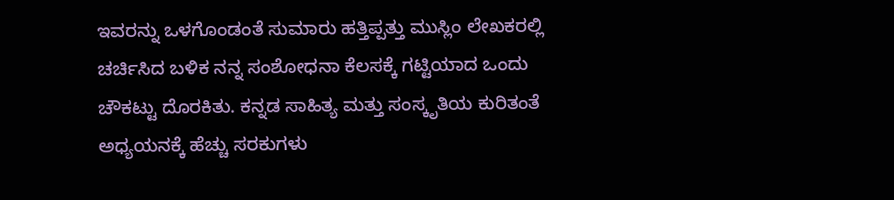ಇವರನ್ನು ಒಳಗೊಂಡಂತೆ ಸುಮಾರು ಹತ್ತಿಪ್ಪತ್ತು ಮುಸ್ಲಿಂ ಲೇಖಕರಲ್ಲಿ ಚರ್ಚಿಸಿದ ಬಳಿಕ ನನ್ನ ಸಂಶೋಧನಾ ಕೆಲಸಕ್ಕೆ ಗಟ್ಟಿಯಾದ ಒಂದು ಚೌಕಟ್ಟು ದೊರಕಿತು. ಕನ್ನಡ ಸಾಹಿತ್ಯ ಮತ್ತು ಸಂಸ್ಕೃತಿಯ ಕುರಿತಂತೆ ಅಧ್ಯಯನಕ್ಕೆ ಹೆಚ್ಚು ಸರಕುಗಳು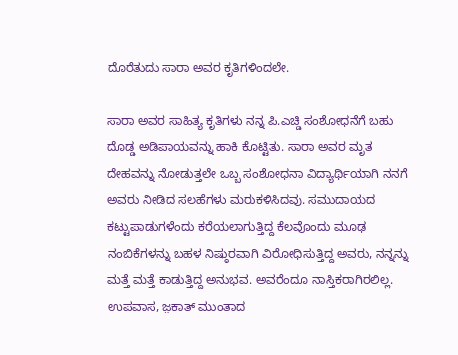ದೊರೆತುದು ಸಾರಾ ಅವರ ಕೃತಿಗಳಿಂದಲೇ.

ಸಾರಾ ಅವರ ಸಾಹಿತ್ಯ ಕೃತಿಗಳು ನನ್ನ ಪಿ.ಎಚ್ಡಿ ಸಂಶೋಧನೆಗೆ ಬಹು ದೊಡ್ಡ ಅಡಿಪಾಯವನ್ನು ಹಾಕಿ ಕೊಟ್ಟಿತು. ಸಾರಾ ಅವರ ಮೃತ ದೇಹವನ್ನು ನೋಡುತ್ತಲೇ ಒಬ್ಬ ಸಂಶೋಧನಾ ವಿದ್ಯಾರ್ಥಿಯಾಗಿ ನನಗೆ ಅವರು ನೀಡಿದ ಸಲಹೆಗಳು ಮರುಕಳಿಸಿದವು. ಸಮುದಾಯದ ಕಟ್ಟುಪಾಡುಗಳೆಂದು ಕರೆಯಲಾಗುತ್ತಿದ್ದ ಕೆಲವೊಂದು ಮೂಢ ನಂಬಿಕೆಗಳನ್ನು ಬಹಳ ನಿಷ್ಠುರವಾಗಿ ವಿರೋಧಿಸುತ್ತಿದ್ದ ಅವರು, ನನ್ನನ್ನು ಮತ್ತೆ ಮತ್ತೆ ಕಾಡುತ್ತಿದ್ದ ಅನುಭವ. ಅವರೆಂದೂ ನಾಸ್ತಿಕರಾಗಿರಲಿಲ್ಲ. ಉಪವಾಸ, ಜ಼ಕಾತ್ ಮುಂತಾದ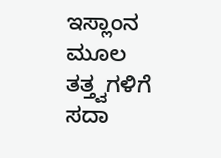ಇಸ್ಲಾಂನ ಮೂಲ ತತ್ತ್ವಗಳಿಗೆ ಸದಾ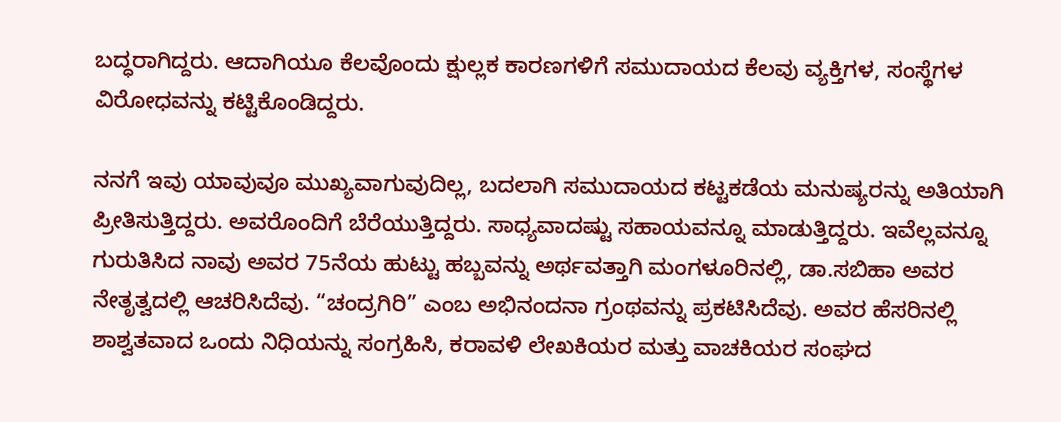ಬದ್ಧರಾಗಿದ್ದರು. ಆದಾಗಿಯೂ ಕೆಲವೊಂದು ಕ್ಷುಲ್ಲಕ ಕಾರಣಗಳಿಗೆ ಸಮುದಾಯದ ಕೆಲವು ವ್ಯಕ್ತಿಗಳ, ಸಂಸ್ಥೆಗಳ ವಿರೋಧವನ್ನು ಕಟ್ಟಿಕೊಂಡಿದ್ದರು.

ನನಗೆ ಇವು ಯಾವುವೂ ಮುಖ್ಯವಾಗುವುದಿಲ್ಲ, ಬದಲಾಗಿ ಸಮುದಾಯದ ಕಟ್ಟಕಡೆಯ ಮನುಷ್ಯರನ್ನು ಅತಿಯಾಗಿ ಪ್ರೀತಿಸುತ್ತಿದ್ದರು. ಅವರೊಂದಿಗೆ ಬೆರೆಯುತ್ತಿದ್ದರು. ಸಾಧ್ಯವಾದಷ್ಟು ಸಹಾಯವನ್ನೂ ಮಾಡುತ್ತಿದ್ದರು. ಇವೆಲ್ಲವನ್ನೂ ಗುರುತಿಸಿದ ನಾವು ಅವರ 75ನೆಯ ಹುಟ್ಟು ಹಬ್ಬವನ್ನು ಅರ್ಥವತ್ತಾಗಿ ಮಂಗಳೂರಿನಲ್ಲಿ, ಡಾ.ಸಬಿಹಾ ಅವರ ನೇತೃತ್ವದಲ್ಲಿ ಆಚರಿಸಿದೆವು. “ಚಂದ್ರಗಿರಿ” ಎಂಬ ಅಭಿನಂದನಾ ಗ್ರಂಥವನ್ನು ಪ್ರಕಟಿಸಿದೆವು. ಅವರ ಹೆಸರಿನಲ್ಲಿ ಶಾಶ್ವತವಾದ ಒಂದು ನಿಧಿಯನ್ನು ಸಂಗ್ರಹಿಸಿ, ಕರಾವಳಿ ಲೇಖಕಿಯರ ಮತ್ತು ವಾಚಕಿಯರ ಸಂಘದ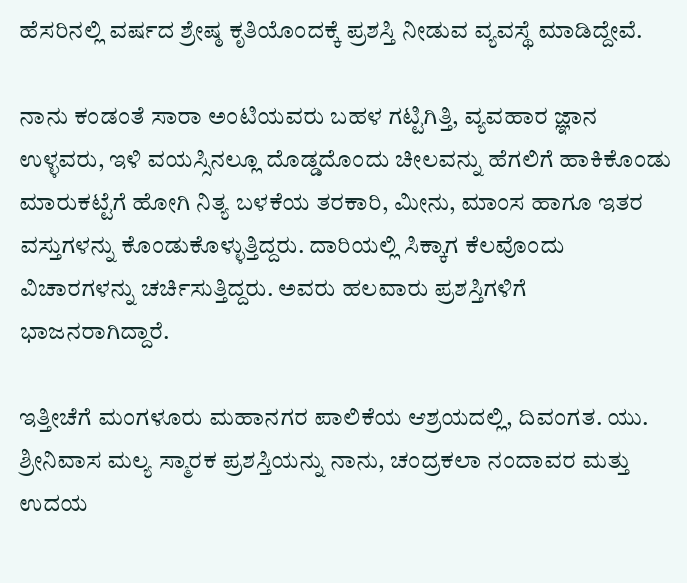ಹೆಸರಿನಲ್ಲಿ ವರ್ಷದ ಶ್ರೇಷ್ಠ ಕೃತಿಯೊಂದಕ್ಕೆ ಪ್ರಶಸ್ತಿ ನೀಡುವ ವ್ಯವಸ್ಥೆ ಮಾಡಿದ್ದೇವೆ.

ನಾನು ಕಂಡಂತೆ ಸಾರಾ ಅಂಟಿಯವರು ಬಹಳ ಗಟ್ಟಿಗಿತ್ತಿ, ವ್ಯವಹಾರ ಜ್ಞಾನ ಉಳ್ಳವರು, ಇಳಿ ವಯಸ್ಸಿನಲ್ಲೂ ದೊಡ್ಡದೊಂದು ಚೀಲವನ್ನು ಹೆಗಲಿಗೆ ಹಾಕಿಕೊಂಡು ಮಾರುಕಟ್ಟೆಗೆ ಹೋಗಿ ನಿತ್ಯ ಬಳಕೆಯ ತರಕಾರಿ, ಮೀನು, ಮಾಂಸ ಹಾಗೂ ಇತರ ವಸ್ತುಗಳನ್ನು ಕೊಂಡುಕೊಳ್ಳುತ್ತಿದ್ದರು. ದಾರಿಯಲ್ಲಿ ಸಿಕ್ಕಾಗ ಕೆಲವೊಂದು ವಿಚಾರಗಳನ್ನು ಚರ್ಚಿಸುತ್ತಿದ್ದರು. ಅವರು ಹಲವಾರು ಪ್ರಶಸ್ತಿಗಳಿಗೆ ಭಾಜನರಾಗಿದ್ದಾರೆ.

ಇತ್ತೀಚೆಗೆ ಮಂಗಳೂರು ಮಹಾನಗರ ಪಾಲಿಕೆಯ ಆಶ್ರಯದಲ್ಲಿ, ದಿವಂಗತ. ಯು. ಶ್ರೀನಿವಾಸ ಮಲ್ಯ ಸ್ಮಾರಕ ಪ್ರಶಸ್ತಿಯನ್ನು ನಾನು, ಚಂದ್ರಕಲಾ ನಂದಾವರ ಮತ್ತು ಉದಯ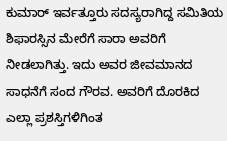ಕುಮಾರ್ ಇರ್ವತ್ತೂರು ಸದಸ್ಯರಾಗಿದ್ದ ಸಮಿತಿಯ ಶಿಫಾರಸ್ಸಿನ ಮೇರೆಗೆ ಸಾರಾ ಅವರಿಗೆ ನೀಡಲಾಗಿತ್ತು. ಇದು ಅವರ ಜೀವಮಾನದ ಸಾಧನೆಗೆ ಸಂದ‌ ಗೌರವ. ಅವರಿಗೆ ದೊರಕಿದ ಎಲ್ಲಾ ಪ್ರಶಸ್ತಿಗಳಿಗಿಂತ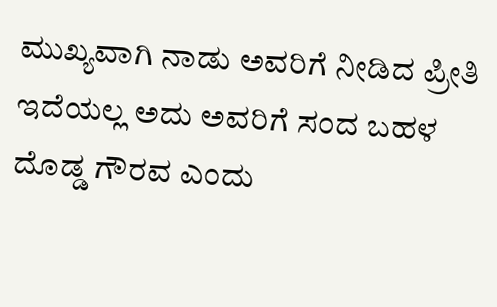ಮುಖ್ಯವಾಗಿ ನಾಡು ಅವರಿಗೆ ನೀಡಿದ ಪ್ರೀತಿ ಇದೆಯಲ್ಲ ಅದು ಅವರಿಗೆ ಸಂದ ಬಹಳ ದೊಡ್ಡ ಗೌರವ ಎಂದು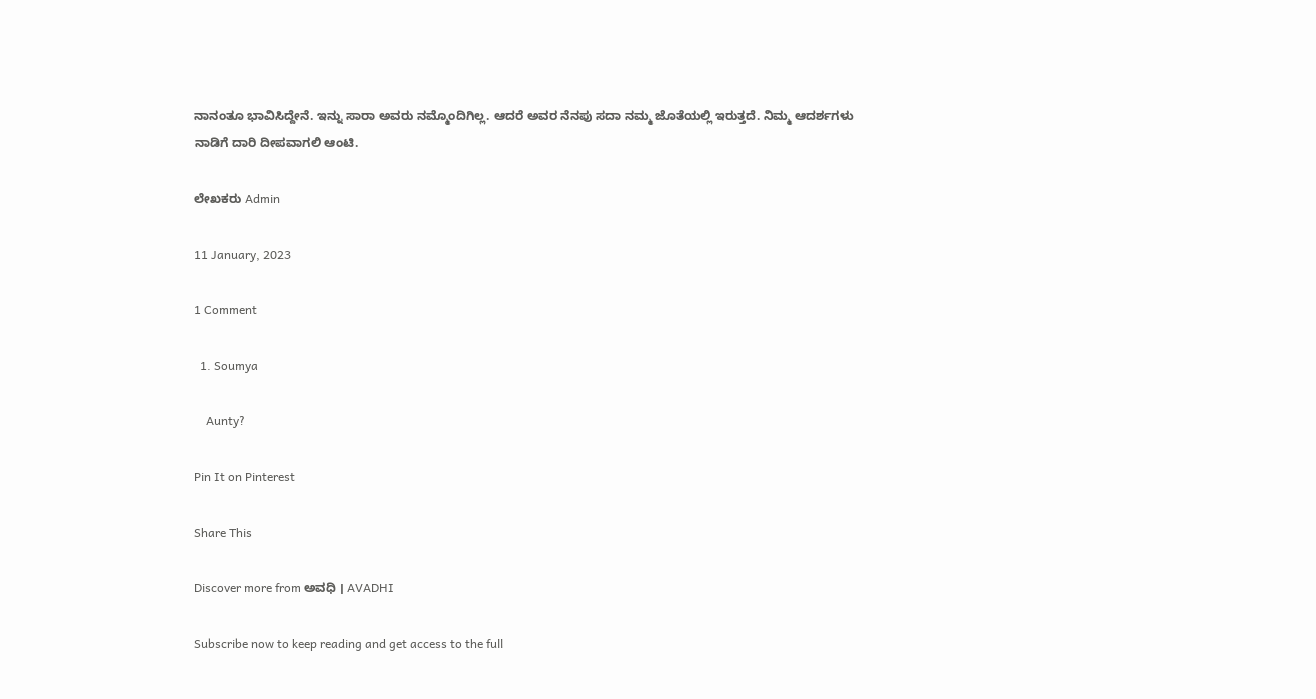ನಾನಂತೂ ಭಾವಿಸಿದ್ದೇನೆ. ಇನ್ನು ಸಾರಾ ಅವರು ನಮ್ಮೊಂದಿಗಿಲ್ಲ. ಆದರೆ ಅವರ ನೆನಪು ಸದಾ ನಮ್ಮ ಜೊತೆಯಲ್ಲಿ ಇರುತ್ತದೆ. ನಿಮ್ಮ ಆದರ್ಶಗಳು ನಾಡಿಗೆ ದಾರಿ ದೀಪವಾಗಲಿ ಆಂಟಿ.

ಲೇಖಕರು Admin

11 January, 2023

1 Comment

  1. Soumya

    Aunty?

Pin It on Pinterest

Share This

Discover more from ಅವಧಿ । AVADHI

Subscribe now to keep reading and get access to the full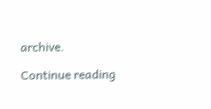archive.

Continue reading